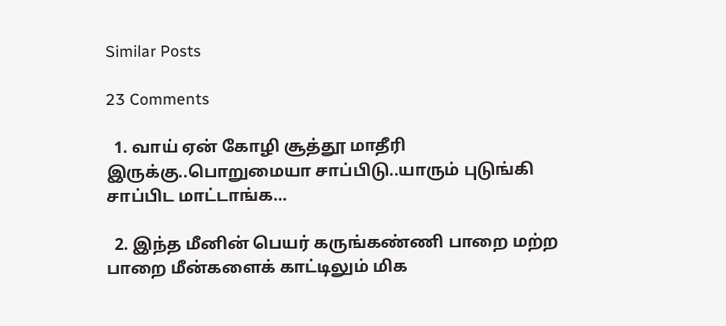Similar Posts

23 Comments

  1. வாய் ஏன் கோழி சூத்தூ மாதீரி இருக்கு..பொறுமையா சாப்பிடு..யாரும் புடுங்கி சாப்பிட மாட்டாங்க…

  2. இந்த மீனின் பெயர் கருங்கண்ணி பாறை மற்ற பாறை மீன்களைக் காட்டிலும் மிக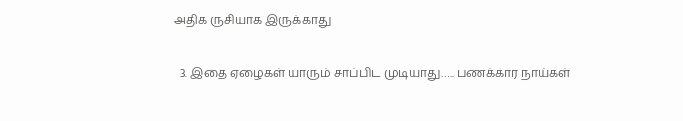அதிக ருசியாக இருக்காது

  3. இதை ஏழைகள் யாரும் சாப்பிட முடியாது….. பணக்கார நாய்கள்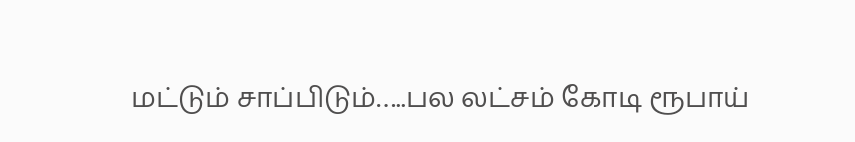மட்டும் சாப்பிடும்…..பல லட்சம் கோடி ரூபாய்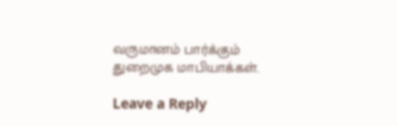வருமானம் பார்க்கும் துறைமுக மாபியாக்கள்.

Leave a Reply